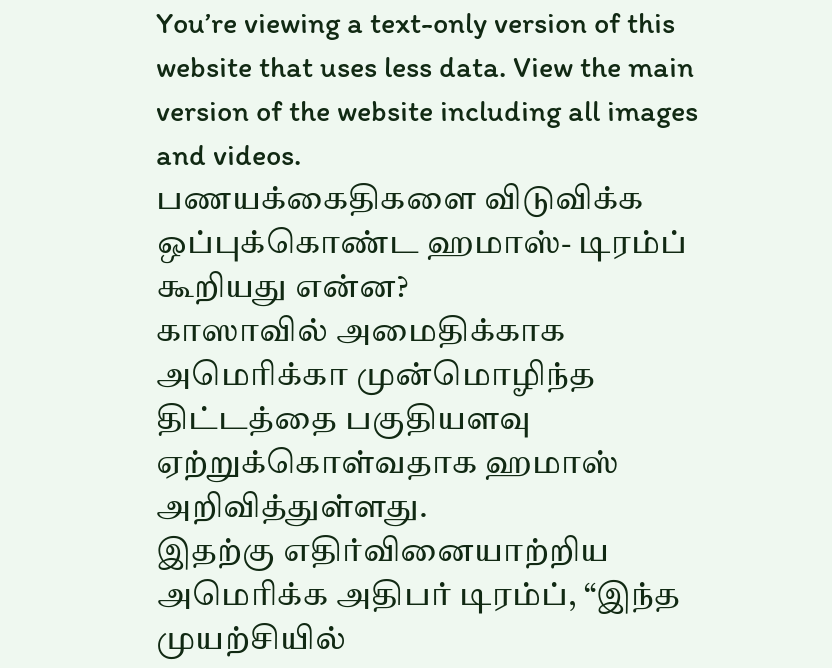You’re viewing a text-only version of this website that uses less data. View the main version of the website including all images and videos.
பணயக்கைதிகளை விடுவிக்க ஒப்புக்கொண்ட ஹமாஸ்- டிரம்ப் கூறியது என்ன?
காஸாவில் அமைதிக்காக அமெரிக்கா முன்மொழிந்த திட்டத்தை பகுதியளவு ஏற்றுக்கொள்வதாக ஹமாஸ் அறிவித்துள்ளது.
இதற்கு எதிர்வினையாற்றிய அமெரிக்க அதிபர் டிரம்ப், “இந்த முயற்சியில்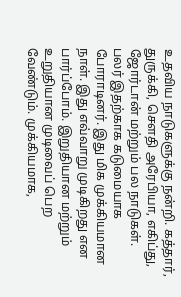உதவிய நாடுகளுக்கு நன்றி. கத்தார், துருக்கி, சௌதி அரேபியா, எகிப்து, ஜோர்டான் மற்றும் பல நாடுகள். பலர் இதற்காக கடுமையாக போராடினர். இது மிக முக்கியமான நாள். இது எவ்வாறு முடிகிறது என பார்ப்போம். இறுதியான மற்றும் உறுதியான முடிவைப் பெற வேண்டும். முக்கியமாக,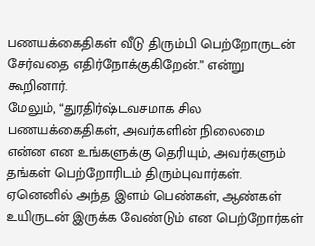பணயக்கைதிகள் வீடு திரும்பி பெற்றோருடன் சேர்வதை எதிர்நோக்குகிறேன்.” என்று கூறினார்.
மேலும், “துரதிர்ஷ்டவசமாக சில பணயக்கைதிகள், அவர்களின் நிலைமை என்ன என உங்களுக்கு தெரியும், அவர்களும் தங்கள் பெற்றோரிடம் திரும்புவார்கள். ஏனெனில் அந்த இளம் பெண்கள், ஆண்கள் உயிருடன் இருக்க வேண்டும் என பெற்றோர்கள்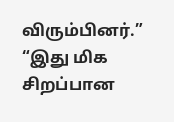விரும்பினர்.”
“இது மிக சிறப்பான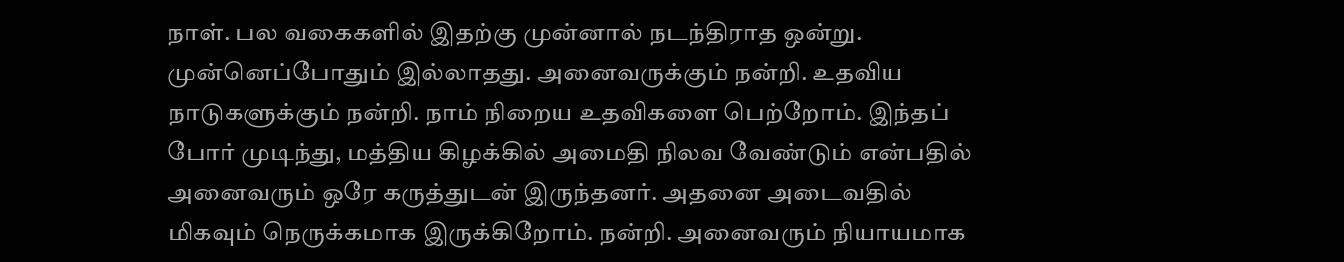நாள். பல வகைகளில் இதற்கு முன்னால் நடந்திராத ஒன்று. முன்னெப்போதும் இல்லாதது. அனைவருக்கும் நன்றி. உதவிய நாடுகளுக்கும் நன்றி. நாம் நிறைய உதவிகளை பெற்றோம். இந்தப் போர் முடிந்து, மத்திய கிழக்கில் அமைதி நிலவ வேண்டும் என்பதில் அனைவரும் ஒரே கருத்துடன் இருந்தனர். அதனை அடைவதில் மிகவும் நெருக்கமாக இருக்கிறோம். நன்றி. அனைவரும் நியாயமாக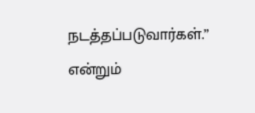நடத்தப்படுவார்கள்.” என்றும்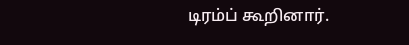டிரம்ப் கூறினார்.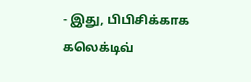- இது, பிபிசிக்காக கலெக்டிவ்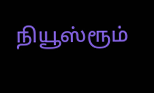நியூஸ்ரூம்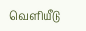வெளியீடு